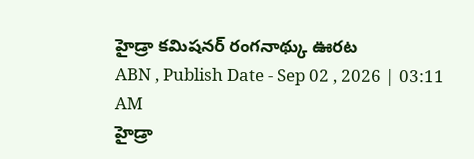హైడ్రా కమిషనర్ రంగనాథ్కు ఊరట
ABN , Publish Date - Sep 02 , 2026 | 03:11 AM
హైడ్రా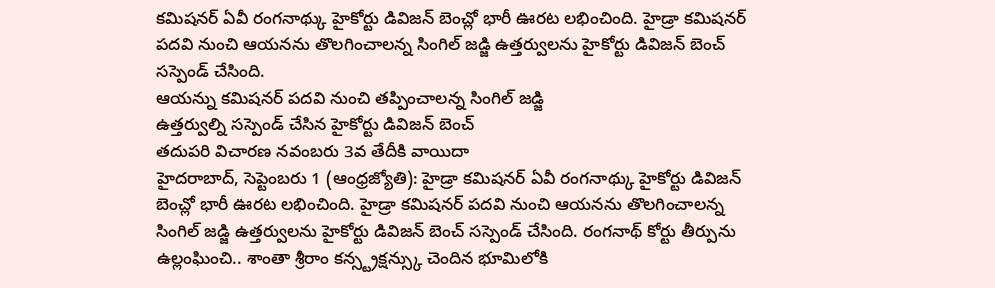కమిషనర్ ఏవీ రంగనాథ్కు హైకోర్టు డివిజన్ బెంచ్లో భారీ ఊరట లభించింది. హైడ్రా కమిషనర్ పదవి నుంచి ఆయనను తొలగించాలన్న సింగిల్ జడ్జి ఉత్తర్వులను హైకోర్టు డివిజన్ బెంచ్ సస్పెండ్ చేసింది.
ఆయన్ను కమిషనర్ పదవి నుంచి తప్పించాలన్న సింగిల్ జడ్జి
ఉత్తర్వుల్ని సస్పెండ్ చేసిన హైకోర్టు డివిజన్ బెంచ్
తదుపరి విచారణ నవంబరు 3వ తేదీకి వాయిదా
హైదరాబాద్, సెప్టెంబరు 1 (ఆంధ్రజ్యోతి): హైడ్రా కమిషనర్ ఏవీ రంగనాథ్కు హైకోర్టు డివిజన్ బెంచ్లో భారీ ఊరట లభించింది. హైడ్రా కమిషనర్ పదవి నుంచి ఆయనను తొలగించాలన్న సింగిల్ జడ్జి ఉత్తర్వులను హైకోర్టు డివిజన్ బెంచ్ సస్పెండ్ చేసింది. రంగనాథ్ కోర్టు తీర్పును ఉల్లంఘించి.. శాంతా శ్రీరాం కన్స్ట్రక్షన్స్కు చెందిన భూమిలోకి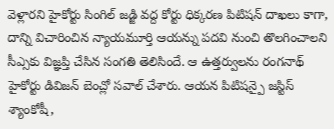వెళ్లారని హైకోర్టు సింగిల్ జడ్జి వద్ద కోర్టు ధిక్కరణ పిటిషన్ దాఖలు కాగా, దాన్ని విచారించిన న్యాయమూర్తి ఆయన్ను పదవి నుంచి తొలగించాలని సీఎ్సకు విజ్ఞప్తి చేసిన సంగతి తెలిసిందే. ఆ ఉత్తర్వులను రంగనాథ్ హైకోర్టు డివిజన్ బెంచ్లో సవాల్ చేశారు. ఆయన పిటిషన్పై జస్టిస్ శ్యాంకోషీ,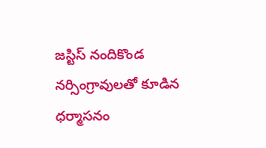జస్టిస్ నందికొండ నర్సింగ్రావులతో కూడిన ధర్మాసనం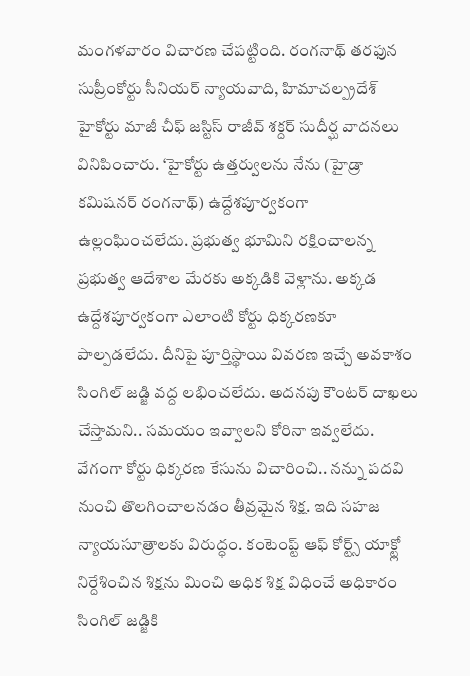మంగళవారం విచారణ చేపట్టింది. రంగనాథ్ తరఫున సుప్రీంకోర్టు సీనియర్ న్యాయవాది, హిమాచల్ప్రదేశ్ హైకోర్టు మాజీ చీఫ్ జస్టిస్ రాజీవ్ శక్దర్ సుదీర్ఘ వాదనలు వినిపించారు. ‘హైకోర్టు ఉత్తర్వులను నేను (హైడ్రా కమిషనర్ రంగనాథ్) ఉద్దేశపూర్వకంగా ఉల్లంఘించలేదు. ప్రభుత్వ భూమిని రక్షించాలన్న ప్రభుత్వ ఆదేశాల మేరకు అక్కడికి వెళ్లాను. అక్కడ ఉద్దేశపూర్వకంగా ఎలాంటి కోర్టు ధిక్కరణకూ పాల్పడలేదు. దీనిపై పూర్తిస్థాయి వివరణ ఇచ్చే అవకాశం సింగిల్ జడ్జి వద్ద లభించలేదు. అదనపు కౌంటర్ దాఖలు చేస్తామని.. సమయం ఇవ్వాలని కోరినా ఇవ్వలేదు. వేగంగా కోర్టు ధిక్కరణ కేసును విచారించి.. నన్ను పదవి నుంచి తొలగించాలనడం తీవ్రమైన శిక్ష. ఇది సహజ న్యాయసూత్రాలకు విరుద్ధం. కంటెంప్ట్ ఆఫ్ కోర్ట్స్ యాక్ట్లో నిర్దేశించిన శిక్షను మించి అధిక శిక్ష విధించే అధికారం సింగిల్ జడ్జికి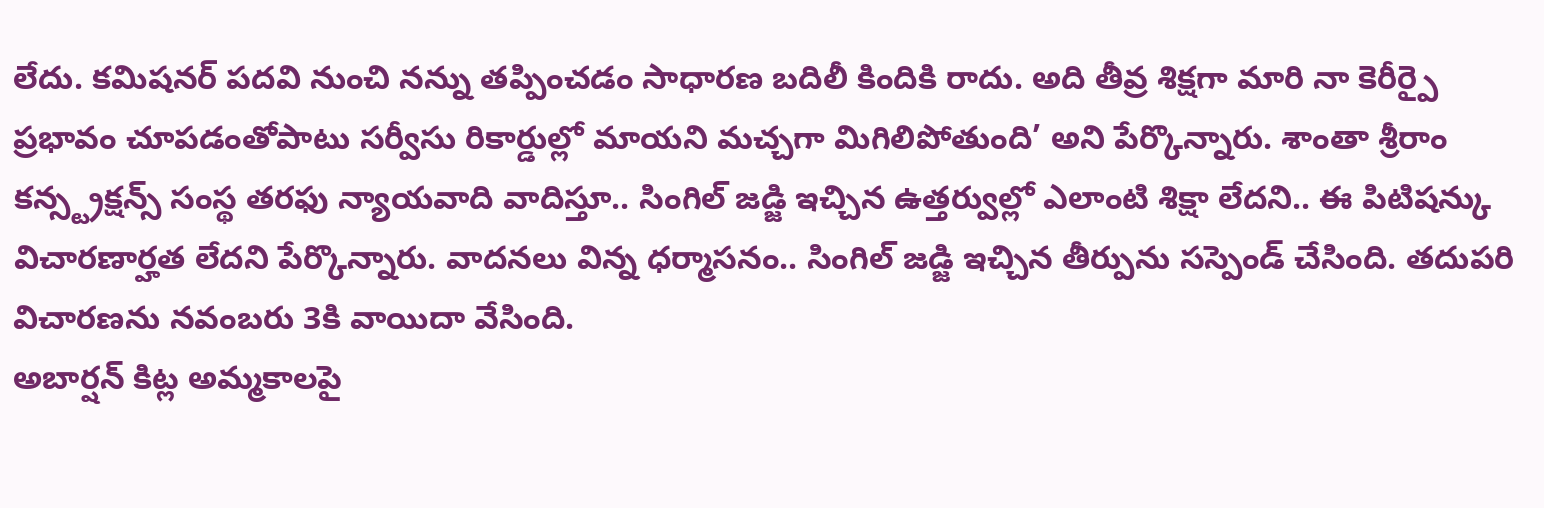లేదు. కమిషనర్ పదవి నుంచి నన్ను తప్పించడం సాధారణ బదిలీ కిందికి రాదు. అది తీవ్ర శిక్షగా మారి నా కెరీర్పై ప్రభావం చూపడంతోపాటు సర్వీసు రికార్డుల్లో మాయని మచ్చగా మిగిలిపోతుంది’ అని పేర్కొన్నారు. శాంతా శ్రీరాం కన్స్ట్రక్షన్స్ సంస్థ తరఫు న్యాయవాది వాదిస్తూ.. సింగిల్ జడ్జి ఇచ్చిన ఉత్తర్వుల్లో ఎలాంటి శిక్షా లేదని.. ఈ పిటిషన్కు విచారణార్హత లేదని పేర్కొన్నారు. వాదనలు విన్న ధర్మాసనం.. సింగిల్ జడ్జి ఇచ్చిన తీర్పును సస్పెండ్ చేసింది. తదుపరి విచారణను నవంబరు 3కి వాయిదా వేసింది.
అబార్షన్ కిట్ల అమ్మకాలపై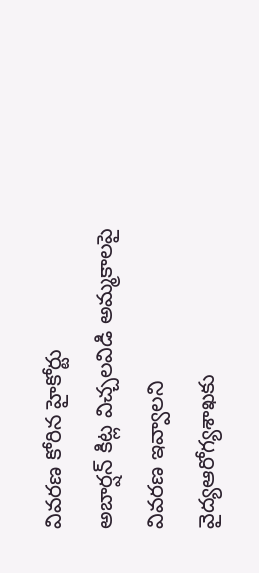వివరణ కోరిన హైకోర్టు
అబార్షన్ కిట్ల విచ్చలవిడి అమ్మకాలపై వివరణ ఇవ్వాలని వైద్యఆరోగ్యశాఖకు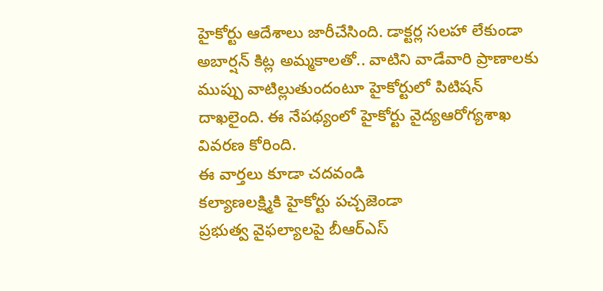హైకోర్టు ఆదేశాలు జారీచేసింది. డాక్టర్ల సలహా లేకుండా అబార్షన్ కిట్ల అమ్మకాలతో.. వాటిని వాడేవారి ప్రాణాలకు ముప్పు వాటిల్లుతుందంటూ హైకోర్టులో పిటిషన్ దాఖలైంది. ఈ నేపథ్యంలో హైకోర్టు వైద్యఆరోగ్యశాఖ వివరణ కోరింది.
ఈ వార్తలు కూడా చదవండి
కల్యాణలక్ష్మికి హైకోర్టు పచ్చజెండా
ప్రభుత్వ వైఫల్యాలపై బీఆర్ఎస్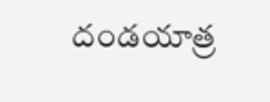దండయాత్ర